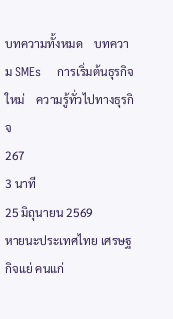บทความทั้งหมด    บทความ SMEs    การเริ่มต้นธุรกิจใหม่    ความรู้ทั่วไปทางธุรกิจ
267
3 นาที
25 มิถุนายน 2569
หายนะประเทศไทย เศรษฐกิจแย่ คนแก่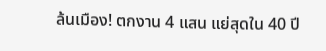ล้นเมือง! ตกงาน 4 แสน แย่สุดใน 40 ปี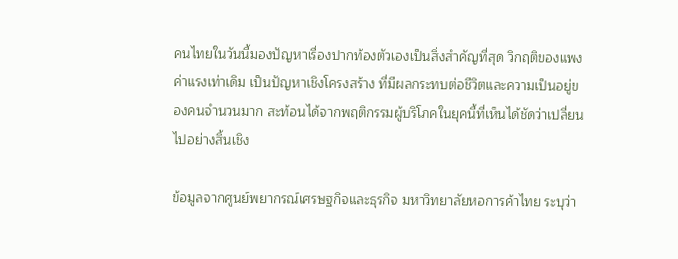คนไทยในวันนี้มองปัญหาเรื่องปากท้องตัวเองเป็นสิ่งสำคัญที่สุด วิกฤติของแพง ค่าแรงเท่าเดิม เป็นปัญหาเชิงโครงสร้าง ที่มีผลกระทบต่อชีวิตและความเป็นอยู่ของคนจำนวนมาก สะท้อนได้จากพฤติกรรมผู้บริโภคในยุคนี้ที่เห็นได้ชัดว่าเปลี่ยนไปอย่างสิ้นเชิง

ข้อมูลจากศูนย์พยากรณ์เศรษฐกิจและธุรกิจ มหาวิทยาลัยหอการค้าไทย ระบุว่า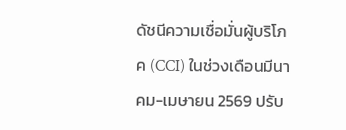ดัชนีความเชื่อมั่นผู้บริโภค (CCI) ในช่วงเดือนมีนาคม-เมษายน 2569 ปรับ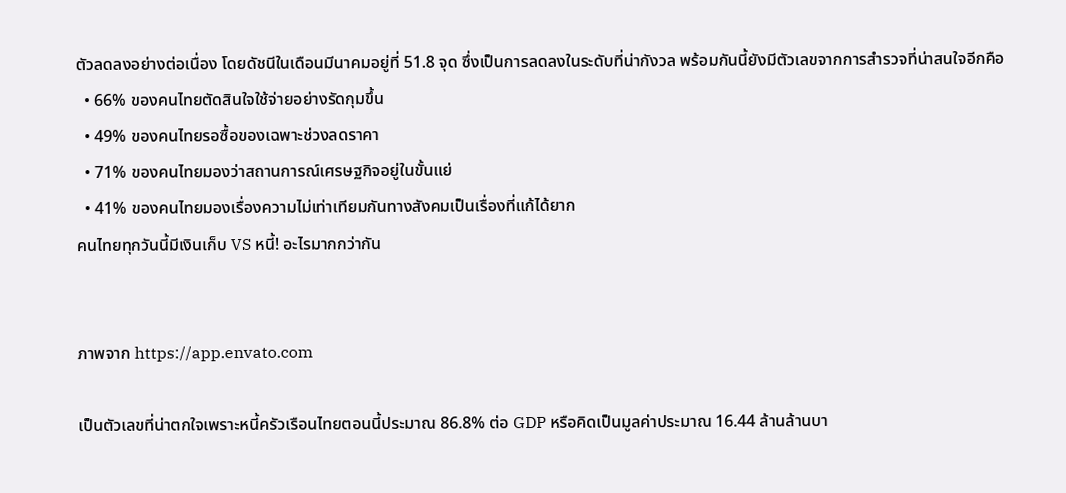ตัวลดลงอย่างต่อเนื่อง โดยดัชนีในเดือนมีนาคมอยู่ที่ 51.8 จุด ซึ่งเป็นการลดลงในระดับที่น่ากังวล พร้อมกันนี้ยังมีตัวเลขจากการสำรวจที่น่าสนใจอีกคือ
  • 66% ของคนไทยตัดสินใจใช้จ่ายอย่างรัดกุมขึ้น
  • 49% ของคนไทยรอซื้อของเฉพาะช่วงลดราคา
  • 71% ของคนไทยมองว่าสถานการณ์เศรษฐกิจอยู่ในขั้นแย่
  • 41% ของคนไทยมองเรื่องความไม่เท่าเทียมกันทางสังคมเป็นเรื่องที่แก้ได้ยาก
คนไทยทุกวันนี้มีเงินเก็บ VS หนี้! อะไรมากกว่ากัน


ภาพจาก https://app.envato.com

เป็นตัวเลขที่น่าตกใจเพราะหนี้ครัวเรือนไทยตอนนี้ประมาณ 86.8% ต่อ GDP หรือคิดเป็นมูลค่าประมาณ 16.44 ล้านล้านบา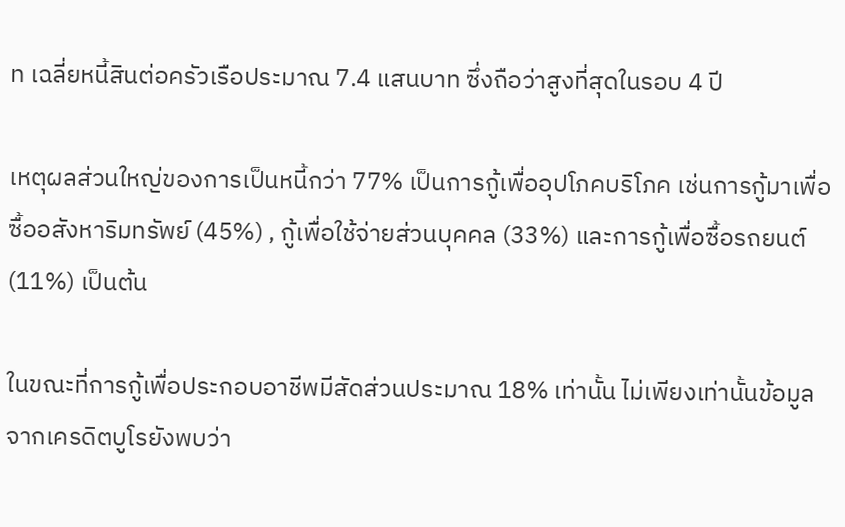ท เฉลี่ยหนี้สินต่อครัวเรือประมาณ 7.4 แสนบาท ซึ่งถือว่าสูงที่สุดในรอบ 4 ปี

เหตุผลส่วนใหญ่ของการเป็นหนี้กว่า 77% เป็นการกู้เพื่ออุปโภคบริโภค เช่นการกู้มาเพื่อซื้ออสังหาริมทรัพย์ (45%) , กู้เพื่อใช้จ่ายส่วนบุคคล (33%) และการกู้เพื่อซื้อรถยนต์ (11%) เป็นต้น

ในขณะที่การกู้เพื่อประกอบอาชีพมีสัดส่วนประมาณ 18% เท่านั้น ไม่เพียงเท่านั้นข้อมูลจากเครดิตบูโรยังพบว่า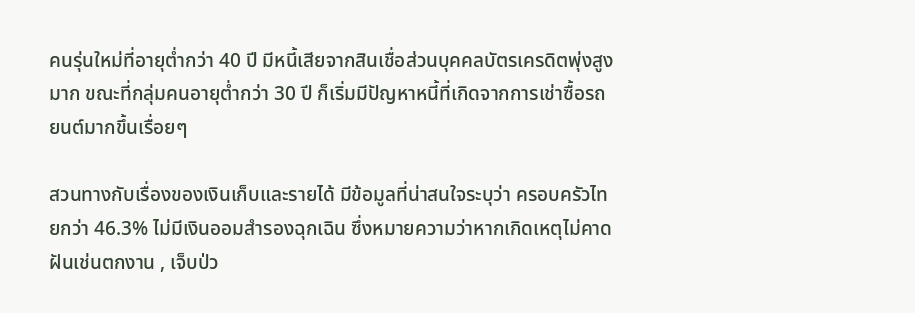คนรุ่นใหม่ที่อายุต่ำกว่า 40 ปี มีหนี้เสียจากสินเชื่อส่วนบุคคลบัตรเครดิตพุ่งสูงมาก ขณะที่กลุ่มคนอายุต่ำกว่า 30 ปี ก็เริ่มมีปัญหาหนี้ที่เกิดจากการเช่าซื้อรถยนต์มากขึ้นเรื่อยๆ

สวนทางกับเรื่องของเงินเก็บและรายได้ มีข้อมูลที่น่าสนใจระบุว่า ครอบครัวไทยกว่า 46.3% ไม่มีเงินออมสำรองฉุกเฉิน ซึ่งหมายความว่าหากเกิดเหตุไม่คาดฝันเช่นตกงาน , เจ็บป่ว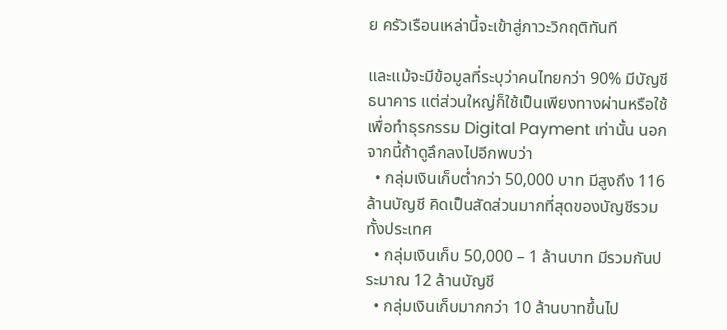ย ครัวเรือนเหล่านี้จะเข้าสู่ภาวะวิกฤติทันที

และแม้จะมีข้อมูลที่ระบุว่าคนไทยกว่า 90% มีบัญชีธนาคาร แต่ส่วนใหญ่ก็ใช้เป็นเพียงทางผ่านหรือใช้เพื่อทำธุรกรรม Digital Payment เท่านั้น นอกจากนี้ถ้าดูลึกลงไปอีกพบว่า
  • กลุ่มเงินเก็บต่ำกว่า 50,000 บาท มีสูงถึง 116 ล้านบัญชี คิดเป็นสัดส่วนมากที่สุดของบัญชีรวมทั้งประเทศ
  • กลุ่มเงินเก็บ 50,000 – 1 ล้านบาท มีรวมกันประมาณ 12 ล้านบัญชี
  • กลุ่มเงินเก็บมากกว่า 10 ล้านบาทขึ้นไป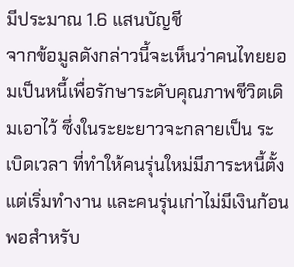มีประมาณ 1.6 แสนบัญชี
จากข้อมูลดังกล่าวนี้จะเห็นว่าคนไทยยอมเป็นหนี้เพื่อรักษาระดับคุณภาพชีวิตเดิมเอาไว้ ซึ่งในระยะยาวจะกลายเป็น ระเบิดเวลา ที่ทำให้คนรุ่นใหม่มีภาระหนี้ตั้งแต่เริ่มทำงาน และคนรุ่นเก่าไม่มีเงินก้อนพอสำหรับ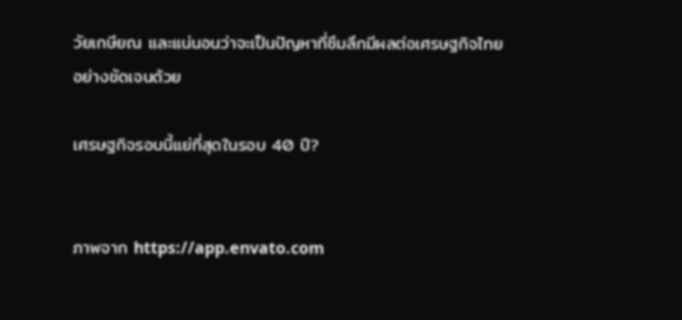วัยเกษียณ และแน่นอนว่าจะเป็นปัญหาที่ซึมลึกมีผลต่อเศรษฐกิจไทยอย่างชัดเจนด้วย

เศรษฐกิจรอบนี้แย่ที่สุดในรอบ 40 ปี?


ภาพจาก https://app.envato.com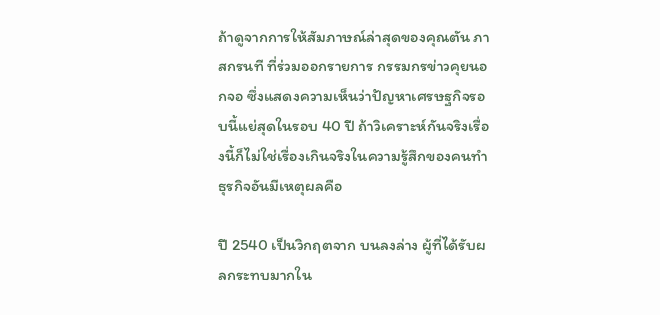ถ้าดูจากการให้สัมภาษณ์ล่าสุดของคุณตัน ภาสกรนที ที่ร่วมออกรายการ กรรมกรข่าวคุยนอกจอ ซึ่งแสดงความเห็นว่าปัญหาเศรษฐกิจรอบนี้แย่สุดในรอบ 40 ปี ถ้าวิเคราะห์กันจริงเรื่องนี้ก็ไม่ใช่เรื่องเกินจริงในความรู้สึกของคนทำธุรกิจอันมีเหตุผลคือ

ปี 2540 เป็นวิกฤตจาก บนลงล่าง ผู้ที่ได้รับผลกระทบมากใน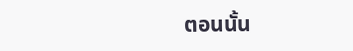ตอนนั้น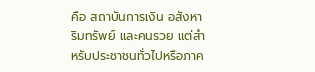คือ สถาบันการเงิน อสังหาริมทรัพย์ และคนรวย แต่สำหรับประชาชนทั่วไปหรือภาค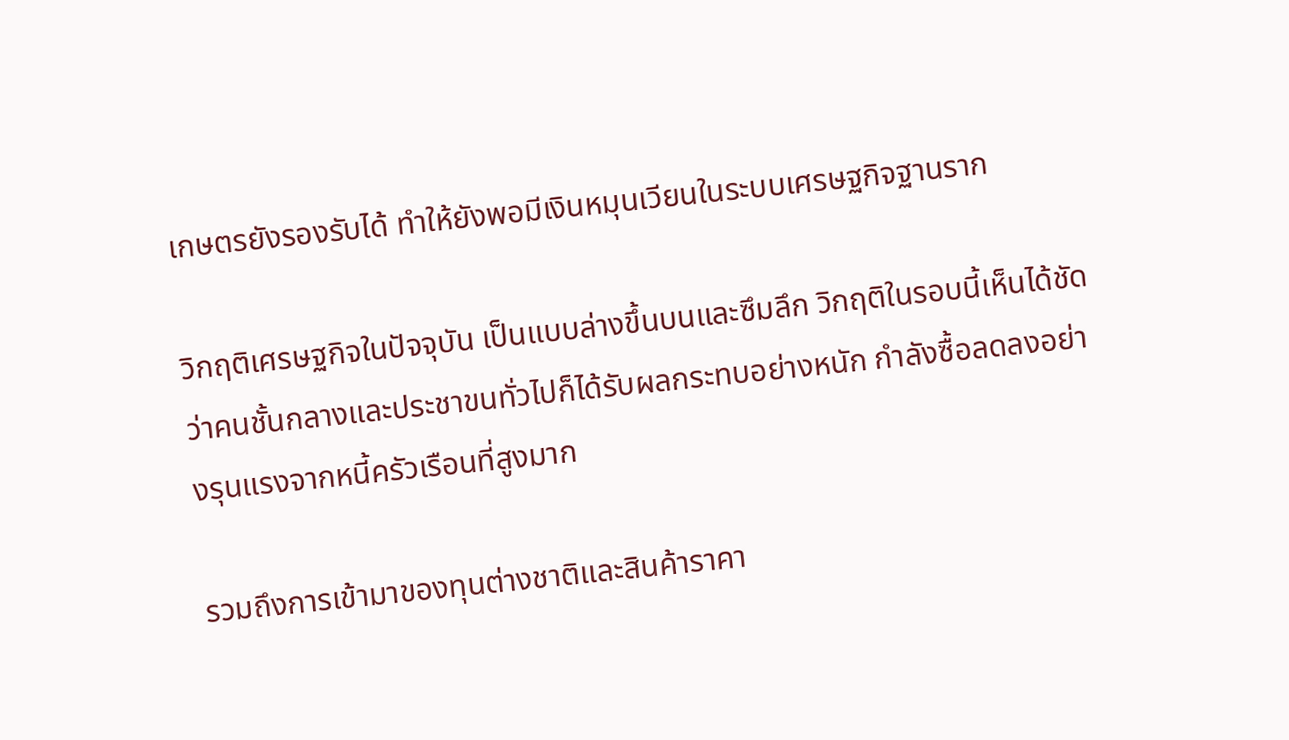เกษตรยังรองรับได้ ทำให้ยังพอมีเงินหมุนเวียนในระบบเศรษฐกิจฐานราก

วิกฤติเศรษฐกิจในปัจจุบัน เป็นแบบล่างขึ้นบนและซึมลึก วิกฤติในรอบนี้เห็นได้ชัดว่าคนชั้นกลางและประชาขนทั่วไปก็ได้รับผลกระทบอย่างหนัก กำลังซื้อลดลงอย่างรุนแรงจากหนี้ครัวเรือนที่สูงมาก

รวมถึงการเข้ามาของทุนต่างชาติและสินค้าราคา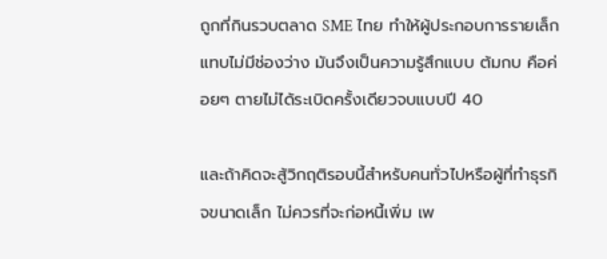ถูกที่กินรวบตลาด SME ไทย ทำให้ผู้ประกอบการรายเล็กแทบไม่มีช่องว่าง มันจึงเป็นความรู้สึกแบบ ต้มกบ คือค่อยๆ ตายไม่ได้ระเบิดครั้งเดียวจบแบบปี 40

และถ้าคิดจะสู้วิกฤติรอบนี้สำหรับคนทั่วไปหรือผู้ที่ทำธุรกิจขนาดเล็ก ไม่ควรที่จะก่อหนี้เพิ่ม เพ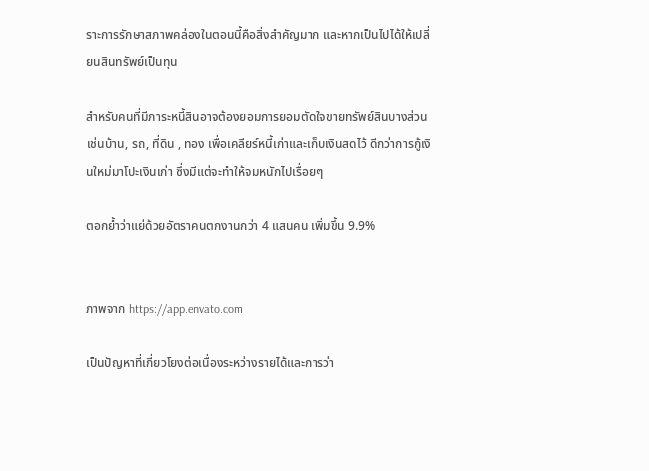ราะการรักษาสภาพคล่องในตอนนี้คือสิ่งสำคัญมาก และหากเป็นไปได้ให้เปลี่ยนสินทรัพย์เป็นทุน

สำหรับคนที่มีภาระหนี้สินอาจต้องยอมการยอมตัดใจขายทรัพย์สินบางส่วน เช่นบ้าน, รถ, ที่ดิน , ทอง เพื่อเคลียร์หนี้เก่าและเก็บเงินสดไว้ ดีกว่าการกู้เงินใหม่มาโปะเงินเก่า ซึ่งมีแต่จะทำให้จมหนักไปเรื่อยๆ

ตอกย้ำว่าแย่ด้วยอัตราคนตกงานกว่า 4 แสนคน เพิ่มขึ้น 9.9%


ภาพจาก https://app.envato.com

เป็นปัญหาที่เกี่ยวโยงต่อเนื่องระหว่างรายได้และการว่า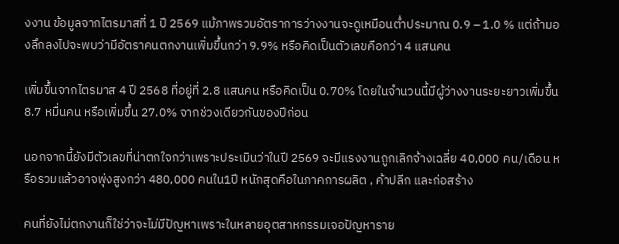งงาน ข้อมูลจากไตรมาสที่ 1 ปี 2569 แม้ภาพรวมอัตราการว่างงานจะดูเหมือนต่ำประมาณ 0.9 – 1.0 % แต่ถ้ามองลึกลงไปจะพบว่ามีอัตราคนตกงานเพิ่มขึ้นกว่า 9.9% หรือคิดเป็นตัวเลขคือกว่า 4 แสนคน

เพิ่มขึ้นจากไตรมาส 4 ปี 2568 ที่อยู่ที่ 2.8 แสนคน หรือคิดเป็น 0.70% โดยในจำนวนนี้มีผู้ว่างงานระยะยาวเพิ่มขึ้น 8.7 หมื่นคน หรือเพิ่มขึ้น 27.0% จากช่วงเดียวกันของปีก่อน

นอกจากนี้ยังมีตัวเลขที่น่าตกใจกว่าเพราะประเมินว่าในปี 2569 จะมีแรงงานถูกเลิกจ้างเฉลี่ย 40,000 คน/เดือน หรือรวมแล้วอาจพุ่งสูงกว่า 480,000 คนใน1ปี หนักสุดคือในภาคการผลิต , ค้าปลีก และก่อสร้าง

คนที่ยังไม่ตกงานก็ใช่ว่าจะไม่มีปัญหาเพราะในหลายอุตสาหกรรมเจอปัญหาราย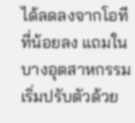ได้ลดลงจากโอทีที่น้อยลง แถมในบางอุตสาหกรรมเริ่มปรับตัวด้วย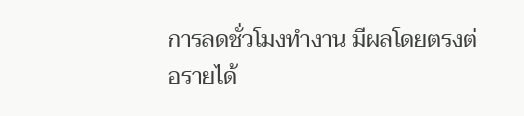การลดชั่วโมงทำงาน มีผลโดยตรงต่อรายได้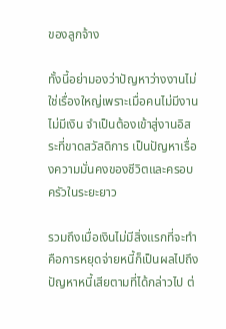ของลูกจ้าง

ทั้งนี้อย่ามองว่าปัญหาว่างงานไม่ใช่เรื่องใหญ่เพราะเมื่อคนไม่มีงานไม่มีเงิน จำเป็นต้องเข้าสู่งานอิสระที่ขาดสวัสดิการ เป็นปัญหาเรื่องความมั่นคงของชีวิตและครอบครัวในระยะยาว

รวมถึงเมื่อเงินไม่มีสิ่งแรกที่จะทำคือการหยุดจ่ายหนี้ก็เป็นผลไปถึงปัญหาหนี้เสียตามที่ได้กล่าวไป ต่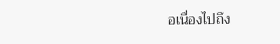อเนื่องไปถึง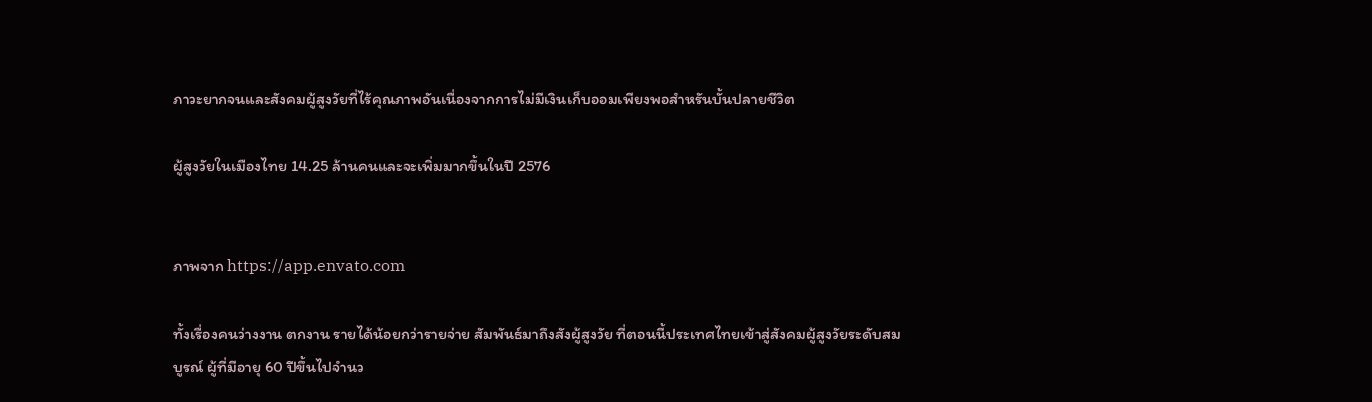ภาวะยากจนและสังคมผู้สูงวัยที่ไร้คุณภาพอันเนื่องจากการไม่มีเงินเก็บออมเพียงพอสำหรันบั้นปลายชีวิต

ผู้สูงวัยในเมืองไทย 14.25 ล้านคนและจะเพิ่มมากขึ้นในปี 2576


ภาพจาก https://app.envato.com

ทั้งเรื่องคนว่างงาน ตกงาน รายได้น้อยกว่ารายจ่าย สัมพันธ์มาถึงสังผู้สูงวัย ที่ตอนนี้ประเทศไทยเข้าสู่สังคมผู้สูงวัยระดับสมบูรณ์ ผู้ที่มีอายุ 60 ปีขึ้นไปจำนว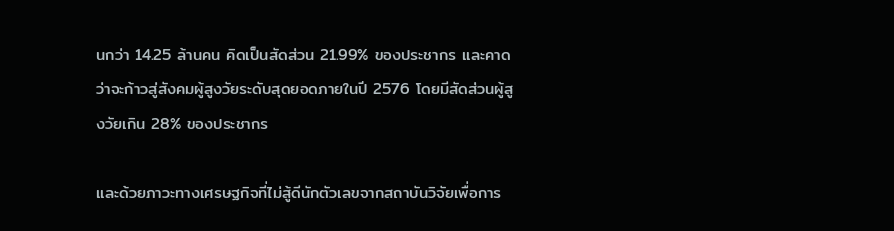นกว่า 14.25 ล้านคน คิดเป็นสัดส่วน 21.99% ของประชากร และคาดว่าจะก้าวสู่สังคมผู้สูงวัยระดับสุดยอดภายในปี 2576 โดยมีสัดส่วนผู้สูงวัยเกิน 28% ของประชากร

และด้วยภาวะทางเศรษฐกิจที่ไม่สู้ดีนักตัวเลขจากสถาบันวิจัยเพื่อการ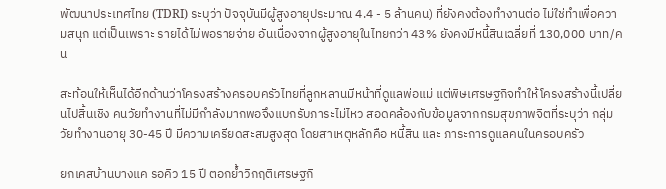พัฒนาประเทศไทย (TDRI) ระบุว่า ปัจจุบันมีผู้สูงอายุประมาณ 4.4 - 5 ล้านคน) ที่ยังคงต้องทำงานต่อ ไม่ใช่ทำเพื่อความสนุก แต่เป็นเพราะ รายได้ไม่พอรายจ่าย อันเนื่องจากผู้สูงอายุในไทยกว่า 43% ยังคงมีหนี้สินเฉลี่ยที่ 130,000 บาท/คน

สะท้อนให้เห็นได้อีกด้านว่าโครงสร้างครอบครัวไทยที่ลูกหลานมีหน้าที่ดูแลพ่อแม่ แต่พิษเศรษฐกิจทำให้โครงสร้างนี้เปลี่ยนไปสิ้นเชิง คนวัยทำงานที่ไม่มีกำลังมากพอจึงแบกรับภาระไม่ไหว สอดคล้องกับข้อมูลจากกรมสุขภาพจิตที่ระบุว่า กลุ่มวัยทำงานอายุ 30-45 ปี มีความเครียดสะสมสูงสุด โดยสาเหตุหลักคือ หนี้สิน และ ภาระการดูแลคนในครอบครัว

ยกเคสบ้านบางแค รอคิว 15 ปี ตอกย้ำวิกฤติเศรษฐกิ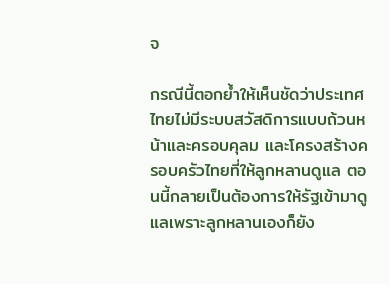จ

กรณีนี้ตอกย้ำให้เห็นชัดว่าประเทศไทยไม่มีระบบสวัสดิการแบบถ้วนหน้าและครอบคุลม และโครงสร้างครอบครัวไทยที่ให้ลูกหลานดูแล ตอนนี้กลายเป็นต้องการให้รัฐเข้ามาดูแลเพราะลูกหลานเองก็ยัง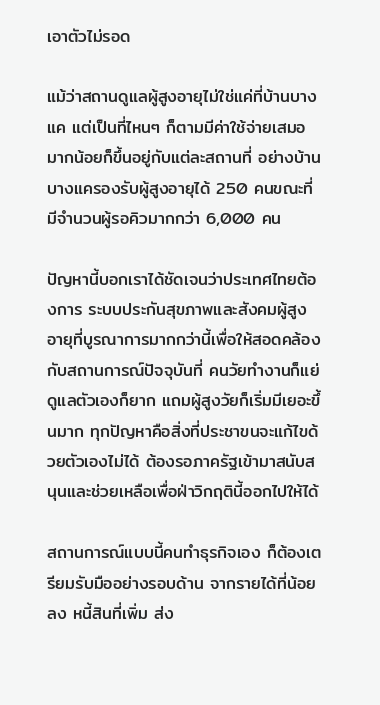เอาตัวไม่รอด

แม้ว่าสถานดูแลผู้สูงอายุไม่ใช่แค่ที่บ้านบางแค แต่เป็นที่ไหนๆ ก็ตามมีค่าใช้จ่ายเสมอ มากน้อยก็ขึ้นอยู่กับแต่ละสถานที่ อย่างบ้านบางแครองรับผู้สูงอายุได้ 250 คนขณะที่มีจำนวนผู้รอคิวมากกว่า 6,000 คน

ปัญหานี้บอกเราได้ชัดเจนว่าประเทศไทยต้องการ ระบบประกันสุขภาพและสังคมผู้สูงอายุที่บูรณาการมากกว่านี้เพื่อให้สอดคล้องกับสถานการณ์ปัจจุบันที่ คนวัยทำงานก็แย่ ดูแลตัวเองก็ยาก แถมผู้สูงวัยก็เริ่มมีเยอะขึ้นมาก ทุกปัญหาคือสิ่งที่ประชาขนจะแก้ไขด้วยตัวเองไม่ได้ ต้องรอภาครัฐเข้ามาสนับสนุนและช่วยเหลือเพื่อฝ่าวิกฤตินี้ออกไปให้ได้

สถานการณ์แบบนี้คนทำธุรกิจเอง ก็ต้องเตรียมรับมืออย่างรอบด้าน จากรายได้ที่น้อยลง หนี้สินที่เพิ่ม ส่ง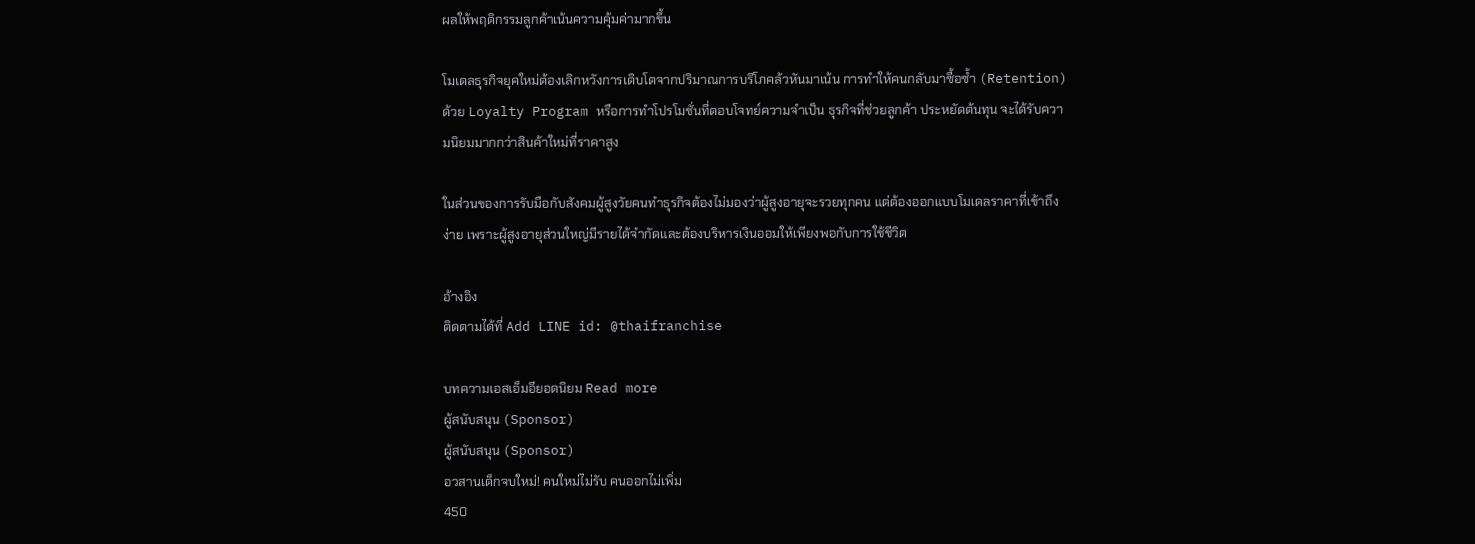ผลให้พฤติกรรมลูกค้าเน้นความคุ้มค่ามากขึ้น

โมเดลธุรกิจยุคใหม่ต้องเลิกหวังการเติบโตจากปริมาณการบริโภคล้วหันมาเน้น การทำให้คนกลับมาซื้อซ้ำ (Retention) ด้วย Loyalty Program หรือการทำโปรโมชั่นที่ตอบโจทย์ความจำเป็น ธุรกิจที่ช่วยลูกค้า ประหยัดต้นทุน จะได้รับความนิยมมากกว่าสินค้าใหม่ที่ราคาสูง

ในส่วนของการรับมือกับสังคมผู้สูงวัยคนทำธุรกิจต้องไม่มองว่าผู้สูงอายุจะรวยทุกคน แต่ต้องออกแบบโมเดลราคาที่เข้าถึงง่าย เพราะผู้สูงอายุส่วนใหญ่มีรายได้จำกัดและต้องบริหารเงินออมให้เพียงพอกับการใช้ชีวิต

อ้างอิง
ติดตามได้ที่ Add LINE id: @thaifranchise

บทความเอสเอ็มอียอดนิยม Read more
ผู้สนับสนุน (Sponsor)
ผู้สนับสนุน (Sponsor)
อวสานเด็กจบใหม่! คนใหม่ไม่รับ คนออกไม่เพิ่ม
450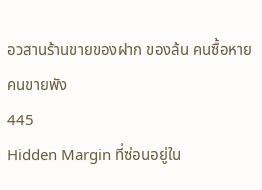อวสานร้านขายของฝาก ของล้น คนซื้อหาย คนขายพัง
445
Hidden Margin ที่ซ่อนอยู่ใน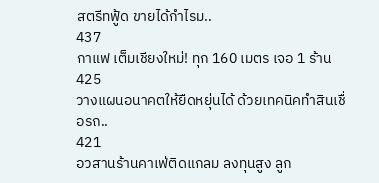สตรีทฟู้ด ขายได้กำไรม..
437
กาแฟ เต็มเชียงใหม่! ทุก 160 เมตร เจอ 1 ร้าน
425
วางแผนอนาคตให้ยืดหยุ่นได้ ด้วยเทคนิคทำสินเชื่อรถ..
421
อวสานร้านคาเฟ่ติดแกลม ลงทุนสูง ลูก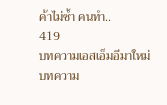ค้าไม่ซ้ำ คนทำ..
419
บทความเอสเอ็มอีมาใหม่
บทความ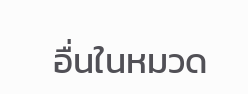อื่นในหมวด